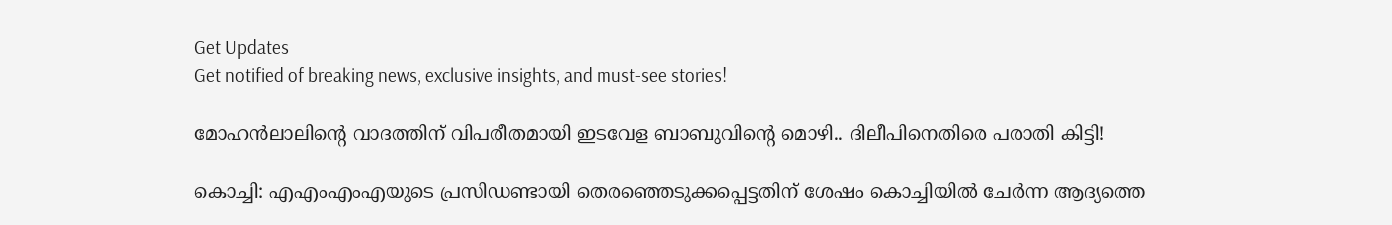Get Updates
Get notified of breaking news, exclusive insights, and must-see stories!

മോഹൻലാലിന്റെ വാദത്തിന് വിപരീതമായി ഇടവേള ബാബുവിന്റെ മൊഴി.. ദിലീപിനെതിരെ പരാതി കിട്ടി!

കൊച്ചി: എഎംഎംഎയുടെ പ്രസിഡണ്ടായി തെരഞ്ഞെടുക്കപ്പെട്ടതിന് ശേഷം കൊച്ചിയില്‍ ചേര്‍ന്ന ആദ്യത്തെ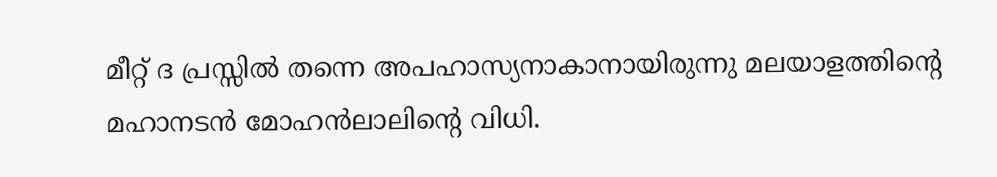മീറ്റ് ദ പ്രസ്സില്‍ തന്നെ അപഹാസ്യനാകാനായിരുന്നു മലയാളത്തിന്റെ മഹാനടന്‍ മോഹന്‍ലാലിന്റെ വിധി.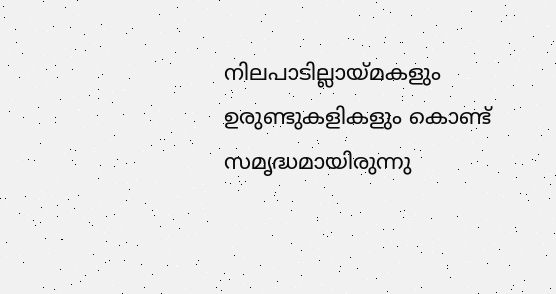നിലപാടില്ലായ്മകളും ഉരുണ്ടുകളികളും കൊണ്ട് സമൃദ്ധമായിരുന്നു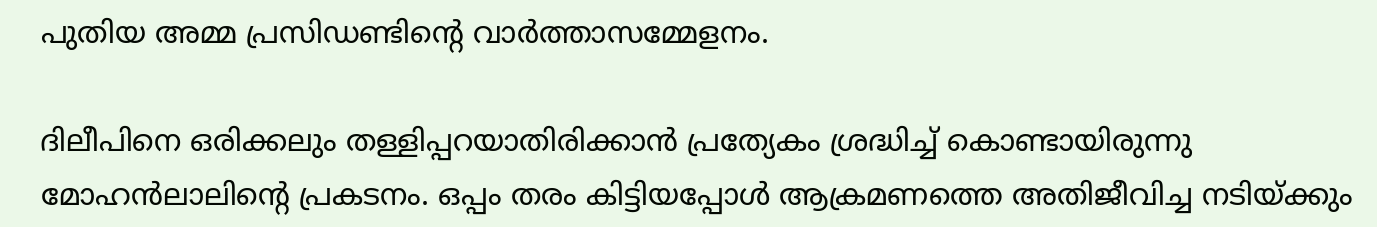പുതിയ അമ്മ പ്രസിഡണ്ടിന്റെ വാര്‍ത്താസമ്മേളനം.

ദിലീപിനെ ഒരിക്കലും തള്ളിപ്പറയാതിരിക്കാന്‍ പ്രത്യേകം ശ്രദ്ധിച്ച് കൊണ്ടായിരുന്നു മോഹന്‍ലാലിന്റെ പ്രകടനം. ഒപ്പം തരം കിട്ടിയപ്പോള്‍ ആക്രമണത്തെ അതിജീവിച്ച നടിയ്ക്കും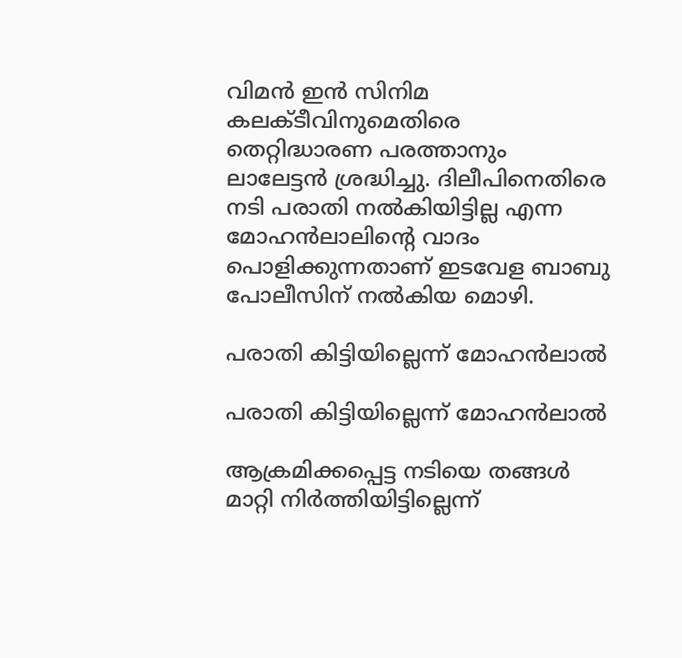വിമന്‍ ഇന്‍ സിനിമ കലക്ടീവിനുമെതിരെ തെറ്റിദ്ധാരണ പരത്താനും ലാലേട്ടന്‍ ശ്രദ്ധിച്ചു. ദിലീപിനെതിരെ നടി പരാതി നല്‍കിയിട്ടില്ല എന്ന മോഹന്‍ലാലിന്റെ വാദം പൊളിക്കുന്നതാണ് ഇടവേള ബാബു പോലീസിന് നല്‍കിയ മൊഴി.

പരാതി കിട്ടിയില്ലെന്ന് മോഹൻലാൽ

പരാതി കിട്ടിയില്ലെന്ന് മോഹൻലാൽ

ആക്രമിക്കപ്പെട്ട നടിയെ തങ്ങൾ മാറ്റി നിർത്തിയിട്ടില്ലെന്ന്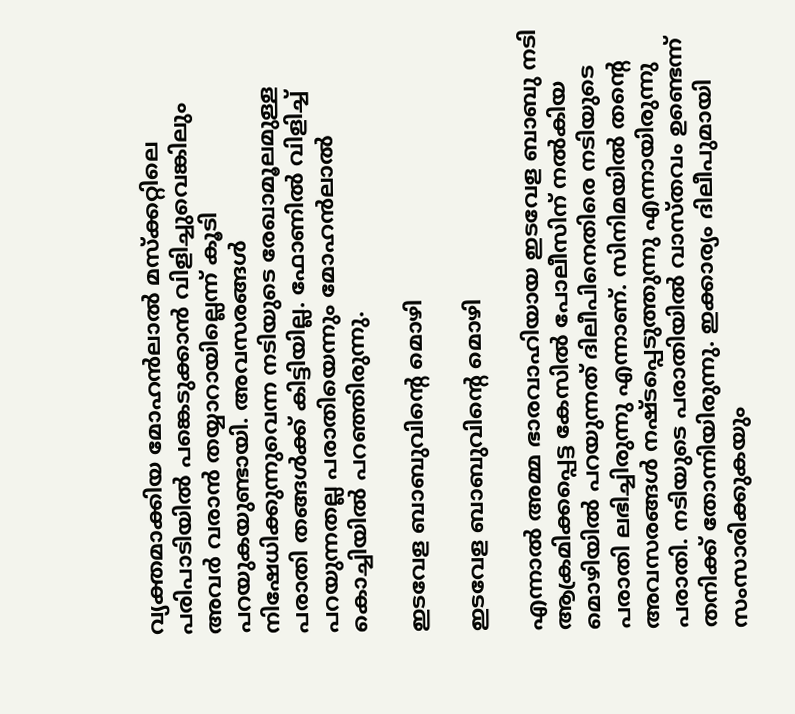വ്യക്തമാക്കിയ മോഹൻലാൽ മസ്ക്കറ്റിലെ പരിപാടിയിൽ പങ്കെടുക്കാൻ വിളിച്ചുവെങ്കിലും അവർ വരാൻ തയ്യാറായില്ലെന്ന് കൂടി പറയുകയുണ്ടായി. അവസരങ്ങൾ നിഷേധിക്കുന്നുവെന്ന നടിയുടെ രേഖാമൂലമുള്ള പരാതി തങ്ങൾക്ക് കിട്ടിയില്ല. ഫോണിൽ വിളിച്ച് പറയുന്നതല്ല പരാതിയെന്നും മോഹൻലാൽ കൊച്ചിയിൽ പറഞ്ഞിരുന്നു.

ഇടവേള ബാബുവിന്റെ മൊഴി

ഇടവേള ബാബുവിന്റെ മൊഴി

എന്നാല്‍ അമ്മ ഭാരവാഹിയായ ഇടവേള ബാബു നടി ആക്രമിക്കപ്പെട്ട കേസില്‍ പോലീസിന് നല്‍കിയ മൊഴിയില്‍ പറയുന്നത് ദിലീപിനെതിരെ നടിയുടെ പരാതി ലഭിച്ചിരുന്നു എന്നാണ്. സിനിമയില്‍ തന്റെ അവസരങ്ങള്‍ നഷ്ടപ്പെടുത്തുന്നു എന്നായിരുന്നു പരാതി. നടിയുടെ പരാതിയില്‍ വാസ്തവം ഉണ്ടെന്ന് തനിക്ക് തോന്നിയിരുന്നു. ഇക്കാര്യം ദിലീപുമായി സംസാരിക്കുകയും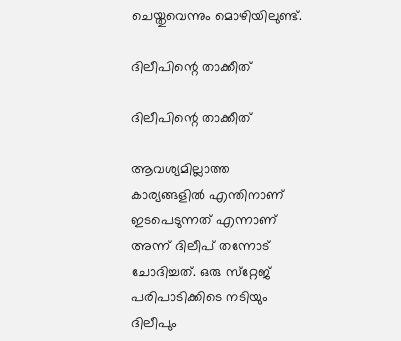ചെയ്തുവെന്നും മൊഴിയിലുണ്ട്.

ദിലീപിന്റെ താക്കീത്

ദിലീപിന്റെ താക്കീത്

ആവശ്യമില്ലാത്ത കാര്യങ്ങളില്‍ എന്തിനാണ് ഇടപെടുന്നത് എന്നാണ് അന്ന് ദിലീപ് തന്നോട് ചോദിച്ചത്. ഒരു സ്‌റ്റേജ് പരിപാടിക്കിടെ നടിയും ദിലീപും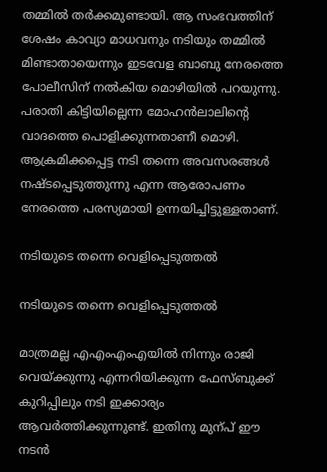തമ്മില്‍ തര്‍ക്കമുണ്ടായി. ആ സംഭവത്തിന് ശേഷം കാവ്യാ മാധവനും നടിയും തമ്മില്‍ മിണ്ടാതായെന്നും ഇടവേള ബാബു നേരത്തെ പോലീസിന് നല്‍കിയ മൊഴിയില്‍ പറയുന്നു. പരാതി കിട്ടിയില്ലെന്ന മോഹന്‍ലാലിന്റെ വാദത്തെ പൊളിക്കുന്നതാണീ മൊഴി. ആക്രമിക്കപ്പെട്ട നടി തന്നെ അവസരങ്ങൾ നഷ്ടപ്പെടുത്തുന്നു എന്ന ആരോപണം നേരത്തെ പരസ്യമായി ഉന്നയിച്ചിട്ടുള്ളതാണ്.

നടിയുടെ തന്നെ വെളിപ്പെടുത്തൽ

നടിയുടെ തന്നെ വെളിപ്പെടുത്തൽ

മാത്രമല്ല എഎംഎംഎയിൽ നിന്നും രാജി വെയ്ക്കുന്നു എന്നറിയിക്കുന്ന ഫേസ്ബുക്ക് കുറിപ്പിലും നടി ഇക്കാര്യം ആവർത്തിക്കുന്നുണ്ട്. ഇതിനു മുന്പ് ഈ നടൻ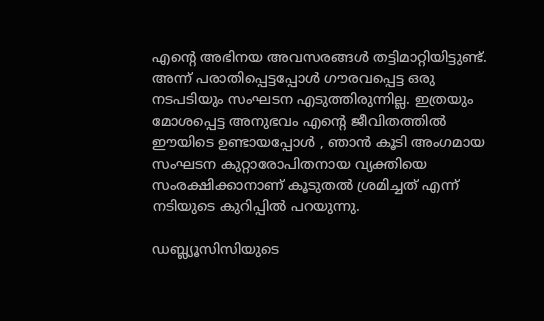എന്റെ അഭിനയ അവസരങ്ങൾ തട്ടിമാറ്റിയിട്ടുണ്ട്. അന്ന് പരാതിപ്പെട്ടപ്പോൾ ഗൗരവപ്പെട്ട ഒരു നടപടിയും സംഘടന എടുത്തിരുന്നില്ല. ഇത്രയും മോശപ്പെട്ട അനുഭവം എന്റെ ജീവിതത്തിൽ ഈയിടെ ഉണ്ടായപ്പോൾ , ഞാൻ കൂടി അംഗമായ സംഘടന കുറ്റാരോപിതനായ വ്യക്തിയെ സംരക്ഷിക്കാനാണ് കൂടുതൽ ശ്രമിച്ചത് എന്ന് നടിയുടെ കുറിപ്പിൽ പറയുന്നു.

ഡബ്ല്യൂസിസിയുടെ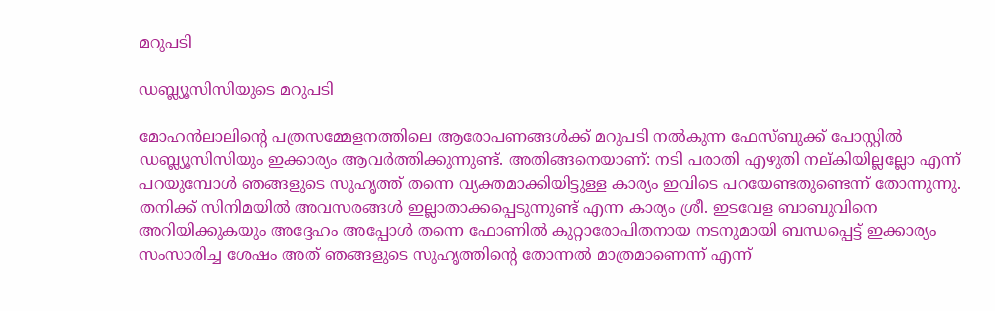മറുപടി

ഡബ്ല്യൂസിസിയുടെ മറുപടി

മോഹൻലാലിന്റെ പത്രസമ്മേളനത്തിലെ ആരോപണങ്ങൾക്ക് മറുപടി നൽകുന്ന ഫേസ്ബുക്ക് പോസ്റ്റിൽ ഡബ്ല്യൂസിസിയും ഇക്കാര്യം ആവർത്തിക്കുന്നുണ്ട്. അതിങ്ങനെയാണ്: നടി പരാതി എഴുതി നല്കിയില്ലല്ലോ എന്ന് പറയുമ്പോൾ ഞങ്ങളുടെ സുഹൃത്ത് തന്നെ വ്യക്തമാക്കിയിട്ടുള്ള കാര്യം ഇവിടെ പറയേണ്ടതുണ്ടെന്ന് തോന്നുന്നു. തനിക്ക് സിനിമയിൽ അവസരങ്ങൾ ഇല്ലാതാക്കപ്പെടുന്നുണ്ട് എന്ന കാര്യം ശ്രീ. ഇടവേള ബാബുവിനെ അറിയിക്കുകയും അദ്ദേഹം അപ്പോൾ തന്നെ ഫോണിൽ കുറ്റാരോപിതനായ നടനുമായി ബന്ധപ്പെട്ട് ഇക്കാര്യം സംസാരിച്ച ശേഷം അത് ഞങ്ങളുടെ സുഹൃത്തിന്റെ തോന്നൽ മാത്രമാണെന്ന് എന്ന്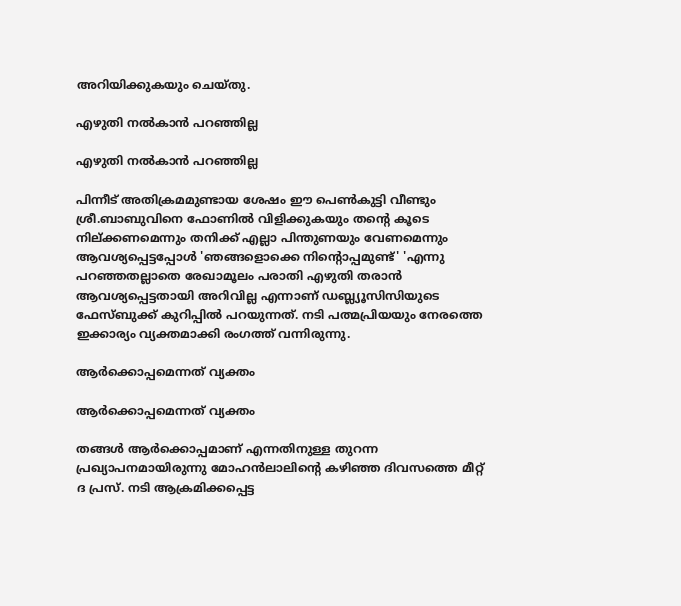അറിയിക്കുകയും ചെയ്തു.

എഴുതി നൽകാൻ പറഞ്ഞില്ല

എഴുതി നൽകാൻ പറഞ്ഞില്ല

പിന്നീട് അതിക്രമമുണ്ടായ ശേഷം ഈ പെൺകുട്ടി വീണ്ടും ശ്രീ.ബാബുവിനെ ഫോണിൽ വിളിക്കുകയും തന്റെ കൂടെ നില്ക്കണമെന്നും തനിക്ക് എല്ലാ പിന്തുണയും വേണമെന്നും ആവശ്യപ്പെട്ടപ്പോൾ 'ഞങ്ങളൊക്കെ നിന്റൊപ്പമുണ്ട്' 'എന്നു പറഞ്ഞതല്ലാതെ രേഖാമൂലം പരാതി എഴുതി തരാൻ ആവശ്യപ്പെട്ടതായി അറിവില്ല എന്നാണ് ഡബ്ല്യൂസിസിയുടെ ഫേസ്ബുക്ക് കുറിപ്പിൽ പറയുന്നത്. നടി പത്മപ്രിയയും നേരത്തെ ഇക്കാര്യം വ്യക്തമാക്കി രംഗത്ത് വന്നിരുന്നു.

ആർക്കൊപ്പമെന്നത് വ്യക്തം

ആർക്കൊപ്പമെന്നത് വ്യക്തം

തങ്ങൾ ആർക്കൊപ്പമാണ് എന്നതിനുള്ള തുറന്ന പ്രഖ്യാപനമായിരുന്നു മോഹൻലാലിന്റെ കഴിഞ്ഞ ദിവസത്തെ മീറ്റ് ദ പ്രസ്. നടി ആക്രമിക്കപ്പെട്ട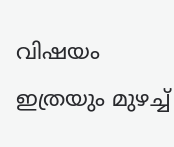വിഷയം ഇത്രയും മുഴച്ച്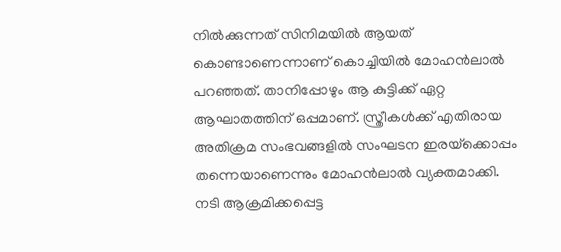നില്‍ക്കുന്നത് സിനിമയില്‍ ആയത് കൊണ്ടാണെന്നാണ് കൊച്ചിയിൽ മോഹൻലാൽ പറഞ്ഞത്. താനിപ്പോഴും ആ കുട്ടിക്ക് ഏറ്റ ആഘാതത്തിന് ഒപ്പമാണ്. സ്ത്രീകള്‍ക്ക് എതിരായ അതിക്രമ സംഭവങ്ങളില്‍ സംഘടന ഇരയ്‌ക്കൊപ്പം തന്നെയാണെന്നും മോഹന്‍ലാല്‍ വ്യക്തമാക്കി. നടി ആക്രമിക്കപ്പെട്ട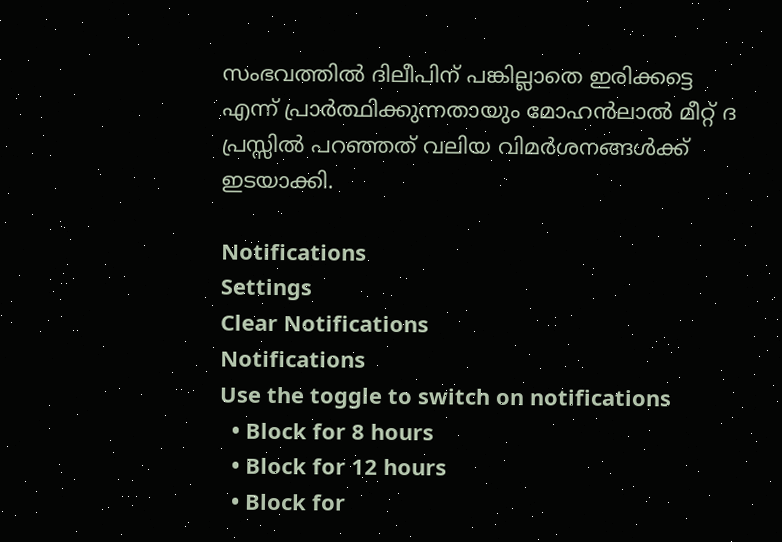സംഭവത്തില്‍ ദിലീപിന് പങ്കില്ലാതെ ഇരിക്കട്ടെ എന്ന് പ്രാര്‍ത്ഥിക്കുന്നതായും മോഹന്‍ലാല്‍ മീറ്റ് ദ പ്രസ്സില്‍ പറഞ്ഞത് വലിയ വിമർശനങ്ങൾക്ക് ഇടയാക്കി.

Notifications
Settings
Clear Notifications
Notifications
Use the toggle to switch on notifications
  • Block for 8 hours
  • Block for 12 hours
  • Block for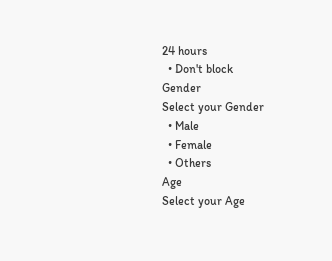24 hours
  • Don't block
Gender
Select your Gender
  • Male
  • Female
  • Others
Age
Select your Age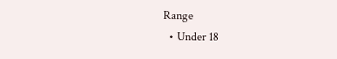Range
  • Under 18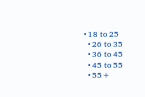• 18 to 25
  • 26 to 35
  • 36 to 45
  • 45 to 55
  • 55+